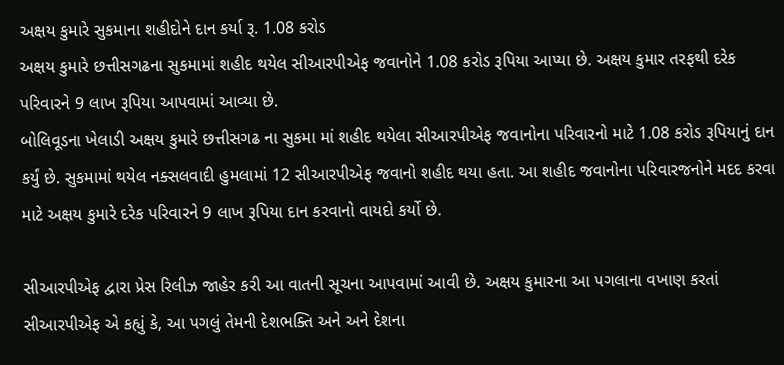અક્ષય કુમારે સુકમાના શહીદોને દાન કર્યા રૂ. 1.08 કરોડ
અક્ષય કુમારે છત્તીસગઢના સુકમામાં શહીદ થયેલ સીઆરપીએફ જવાનોને 1.08 કરોડ રૂપિયા આપ્યા છે. અક્ષય કુમાર તરફથી દરેક પરિવારને 9 લાખ રૂપિયા આપવામાં આવ્યા છે.
બોલિવૂડના ખેલાડી અક્ષય કુમારે છત્તીસગઢ ના સુકમા માં શહીદ થયેલા સીઆરપીએફ જવાનોના પરિવારનો માટે 1.08 કરોડ રૂપિયાનું દાન કર્યું છે. સુકમામાં થયેલ નક્સલવાદી હુમલામાં 12 સીઆરપીએફ જવાનો શહીદ થયા હતા. આ શહીદ જવાનોના પરિવારજનોને મદદ કરવા માટે અક્ષય કુમારે દરેક પરિવારને 9 લાખ રૂપિયા દાન કરવાનો વાયદો કર્યો છે.

સીઆરપીએફ દ્વારા પ્રેસ રિલીઝ જાહેર કરી આ વાતની સૂચના આપવામાં આવી છે. અક્ષય કુમારના આ પગલાના વખાણ કરતાં સીઆરપીએફ એ કહ્યું કે, આ પગલું તેમની દેશભક્તિ અને અને દેશના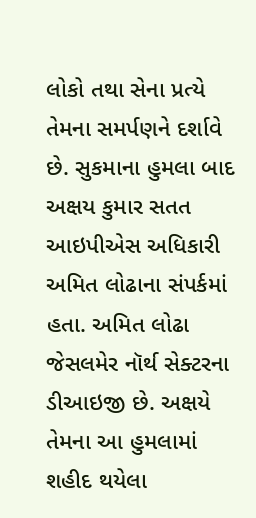લોકો તથા સેના પ્રત્યે તેમના સમર્પણને દર્શાવે છે. સુકમાના હુમલા બાદ અક્ષય કુમાર સતત આઇપીએસ અધિકારી અમિત લોઢાના સંપર્કમાં હતા. અમિત લોઢા જેસલમેર નૉર્થ સેક્ટરના ડીઆઇજી છે. અક્ષયે તેમના આ હુમલામાં શહીદ થયેલા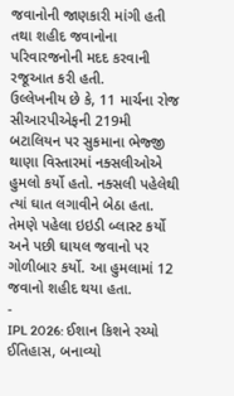જવાનોની જાણકારી માંગી હતી તથા શહીદ જવાનોના પરિવારજનોની મદદ કરવાની રજૂઆત કરી હતી.
ઉલ્લેખનીય છે કે, 11 માર્ચના રોજ સીઆરપીએફની 219મી બટાલિયન પર સુકમાના ભેજ્જી થાણા વિસ્તારમાં નક્સલીઓએ હુમલો કર્યો હતો. નક્સલી પહેલેથી ત્યાં ઘાત લગાવીને બેઠા હતા. તેમણે પહેલા ઇઇડી બ્લાસ્ટ કર્યો અને પછી ઘાયલ જવાનો પર ગોળીબાર કર્યો. આ હુમલામાં 12 જવાનો શહીદ થયા હતા.
-
IPL 2026: ઈશાન કિશને રચ્યો ઈતિહાસ, બનાવ્યો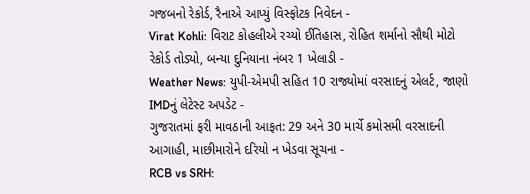ગજબનો રેકોર્ડ, રૈનાએ આપ્યું વિસ્ફોટક નિવેદન -
Virat Kohli: વિરાટ કોહલીએ રચ્યો ઈતિહાસ, રોહિત શર્માનો સૌથી મોટો રેકોર્ડ તોડ્યો, બન્યા દુનિયાના નંબર 1 ખેલાડી -
Weather News: યુપી-એમપી સહિત 10 રાજ્યોમાં વરસાદનું એલર્ટ, જાણો IMDનું લેટેસ્ટ અપડેટ -
ગુજરાતમાં ફરી માવઠાની આફત: 29 અને 30 માર્ચે કમોસમી વરસાદની આગાહી, માછીમારોને દરિયો ન ખેડવા સૂચના -
RCB vs SRH: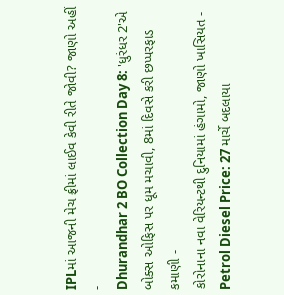IPLમાં આજની મેચ ફ્રીમાં લાઈવ કેવી રીતે જોવી? જાણો અહીં -
Dhurandhar 2 BO Collection Day 8: 'ધુરંધર 2'એ બોક્સ ઓફિસ પર ધૂમ મચાવી, 8માં દિવસે કરી છપ્પરફાડ કમાણી -
કોરોનાના નવા વેરિયન્ટથી દુનિયામાં હંગામો, જાણો ખાસિયત -
Petrol Diesel Price: 27 માર્ચે બદલાયા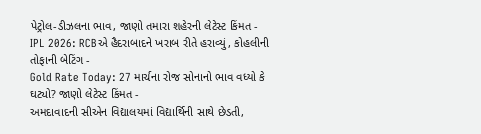પેટ્રોલ-ડીઝલના ભાવ, જાણો તમારા શહેરની લેટેસ્ટ કિંમત -
IPL 2026: RCBએ હૈદરાબાદને ખરાબ રીતે હરાવ્યું, કોહલીની તોફાની બેટિંગ -
Gold Rate Today: 27 માર્ચના રોજ સોનાનો ભાવ વધ્યો કે ઘટ્યો? જાણો લેટેસ્ટ કિંમત -
અમદાવાદની સીએન વિદ્યાલયમાં વિદ્યાર્થિની સાથે છેડતી,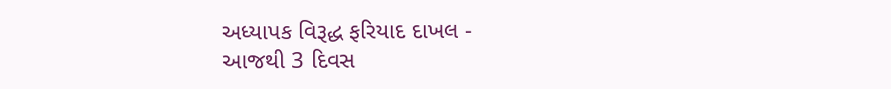અધ્યાપક વિરૂદ્ધ ફરિયાદ દાખલ -
આજથી 3 દિવસ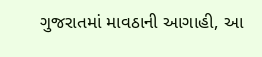ગુજરાતમાં માવઠાની આગાહી, આ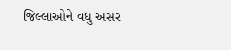જિલ્લાઓને વધુ અસર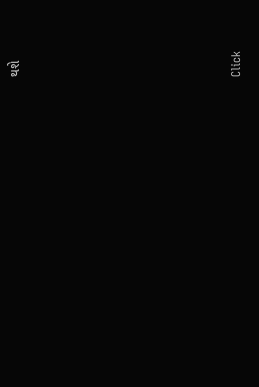થશે








Click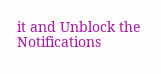it and Unblock the Notifications